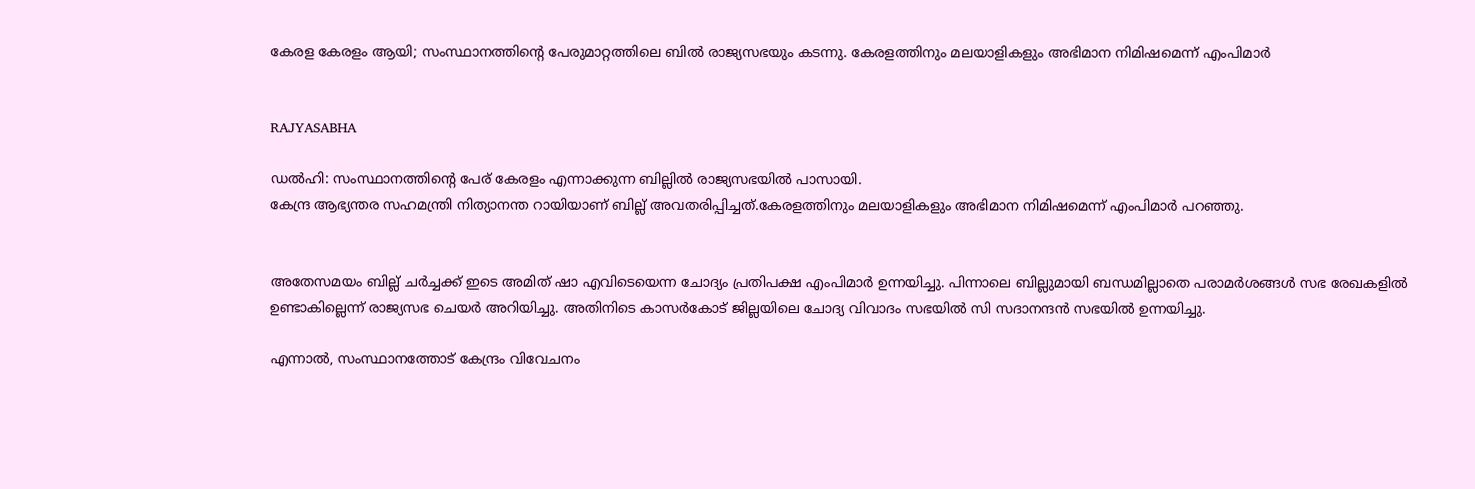കേരള കേരളം ആയി; സംസ്ഥാനത്തിന്റെ പേരുമാറ്റത്തിലെ ബില്‍ രാജ്യസഭയും കടന്നു. കേരളത്തിനും മലയാളികളും അഭിമാന നിമിഷമെന്ന് എംപിമാര്‍


RAJYASABHA

ഡല്‍ഹി: സംസ്ഥാനത്തിന്റെ പേര് കേരളം എന്നാക്കുന്ന ബില്ലില്‍ രാജ്യസഭയില്‍ പാസായി.
കേന്ദ്ര ആഭ്യന്തര സഹമന്ത്രി നിത്യാനന്ത റായിയാണ് ബില്ല് അവതരിപ്പിച്ചത്.കേരളത്തിനും മലയാളികളും അഭിമാന നിമിഷമെന്ന് എംപിമാര്‍ പറഞ്ഞു.


അതേസമയം ബില്ല് ചര്‍ച്ചക്ക് ഇടെ അമിത് ഷാ എവിടെയെന്ന ചോദ്യം പ്രതിപക്ഷ എംപിമാര്‍ ഉന്നയിച്ചു. പിന്നാലെ ബില്ലുമായി ബന്ധമില്ലാതെ പരാമര്‍ശങ്ങള്‍ സഭ രേഖകളില്‍ ഉണ്ടാകില്ലെന്ന് രാജ്യസഭ ചെയര്‍ അറിയിച്ചു. അതിനിടെ കാസര്‍കോട് ജില്ലയിലെ ചോദ്യ വിവാദം സഭയില്‍ സി സദാനന്ദന്‍ സഭയില്‍ ഉന്നയിച്ചു.

എന്നാല്‍, സംസ്ഥാനത്തോട് കേന്ദ്രം വിവേചനം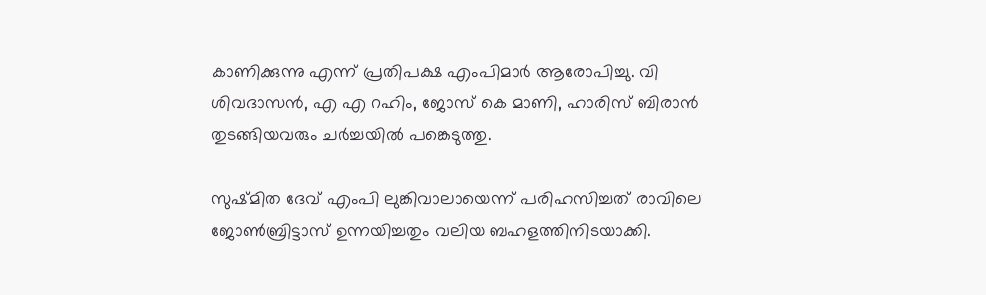കാണിക്കുന്നു എന്ന് പ്രതിപക്ഷ എംപിമാര്‍ ആരോപിച്ചു. വി ശിവദാസന്‍, എ എ റഹിം, ജോസ് കെ മാണി, ഹാരിസ് ബിരാന്‍ തുടങ്ങിയവരും ചര്‍ച്ചയില്‍ പങ്കെടുത്തു.

സുഷ്മിത ദേവ് എംപി ലുങ്കിവാലായെന്ന് പരിഹസിച്ചത് രാവിലെ ജോണ്‍ബ്രിട്ടാസ് ഉന്നയിച്ചതും വലിയ ബഹളത്തിനിടയാക്കി.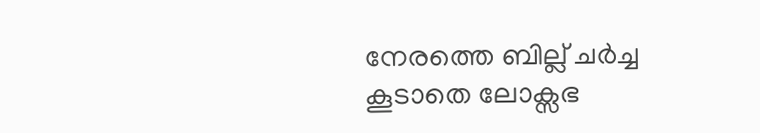നേരത്തെ ബില്ല് ചര്‍ച്ച കൂടാതെ ലോക്സഭ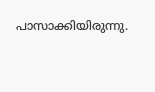പാസാക്കിയിരുന്നു.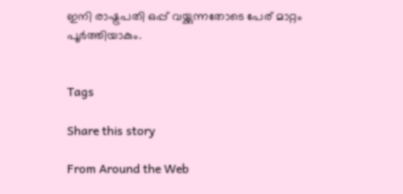ഇനി രാഷ്ട്രപതി ഒപ്പ് വയ്ക്കുന്നതോടെ പേര് മാറ്റം പൂര്‍ത്തിയാകും.


Tags

Share this story

From Around the Web